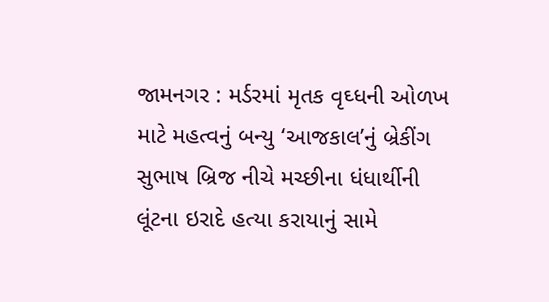જામનગર : મર્ડરમાં મૃતક વૃઘ્ધની ઓળખ માટે મહત્વનું બન્યુ ‘આજકાલ’નું બ્રેકીંગ
સુભાષ બ્રિજ નીચે મચ્છીના ધંધાર્થીની લૂંટના ઇરાદે હત્યા કરાયાનું સામે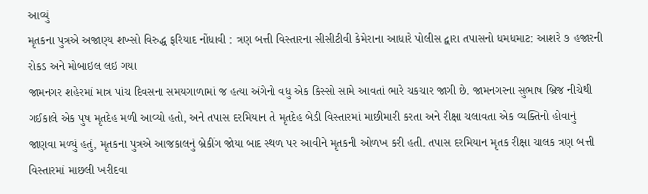આવ્યું
મૃતકના પુત્રએ અજાણ્ય શખ્સો વિરુદ્ધ ફરિયાદ નોંધાવી : ત્રણ બત્તી વિસ્તારના સીસીટીવી કેમેરાના આધારે પોલીસ દ્વારા તપાસનો ધમધમાટ: આશરે ૭ હજારની રોકડ અને મોબાઇલ લઇ ગયા
જામનગર શહેરમાં માત્ર પાંચ દિવસના સમયગાળામાં જ હત્યા અંગેનો વધુ એક કિસ્સો સામે આવતાં ભારે ચકચાર જાગી છે. જામનગરના સુભાષ બ્રિજ નીચેથી ગઈકાલે એક પુષ મૃતદેહ મળી આવ્યો હતો, અને તપાસ દરમિયાન તે મૃતદેહ બેડી વિસ્તારમાં માછીમારી કરતા અને રીક્ષા ચલાવતા એક વ્યક્તિનો હોવાનું જાણવા મળ્યું હતું, મૃતકના પુત્રએ આજકાલનું બ્રેકીંગ જોયા બાદ સ્થળ પર આવીને મૃતકની ઓળખ કરી હતી. તપાસ દરમિયાન મૃતક રીક્ષા ચાલક ત્રણ બત્તી વિસ્તારમાં માછલી ખરીદવા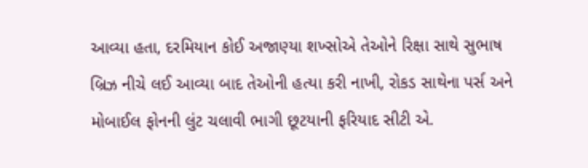આવ્યા હતા, દરમિયાન કોઈ અજાણ્યા શખ્સોએ તેઓને રિક્ષા સાથે સુભાષ બ્રિઝ નીચે લઈ આવ્યા બાદ તેઓની હત્યા કરી નાખી, રોકડ સાથેના પર્સ અને મોબાઈલ ફોનની લુંટ ચલાવી ભાગી છૂટયાની ફરિયાદ સીટી એ.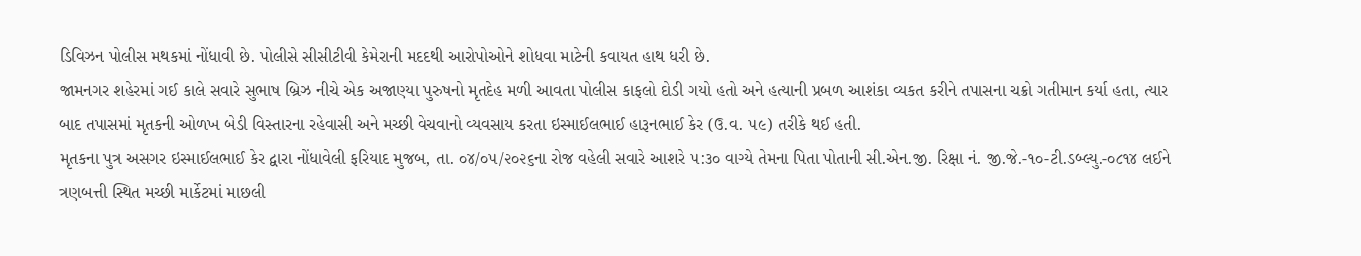ડિવિઝન પોલીસ મથકમાં નોંધાવી છે. પોલીસે સીસીટીવી કેમેરાની મદદથી આરોપોઓને શોધવા માટેની કવાયત હાથ ધરી છે.
જામનગર શહેરમાં ગઈ કાલે સવારે સુભાષ બ્રિઝ નીચે એક અજાણ્યા પુરુષનો મૃતદેહ મળી આવતા પોલીસ કાફલો દોડી ગયો હતો અને હત્યાની પ્રબળ આશંકા વ્યકત કરીને તપાસના ચક્રો ગતીમાન કર્યા હતા, ત્યાર બાદ તપાસમાં મૃતકની ઓળખ બેડી વિસ્તારના રહેવાસી અને મચ્છી વેચવાનો વ્યવસાય કરતા ઇસ્માઈલભાઈ હારૂનભાઈ કેર (ઉ.વ. ૫૯) તરીકે થઈ હતી.
મૃતકના પુત્ર અસગર ઇસ્માઈલભાઈ કેર દ્વારા નોંધાવેલી ફરિયાદ મુજબ, તા. ૦૪/૦૫/૨૦૨૬ના રોજ વહેલી સવારે આશરે ૫:૩૦ વાગ્યે તેમના પિતા પોતાની સી.એન.જી. રિક્ષા નં. જી.જે.-૧૦-ટી.ડબ્લ્યુ.-૦૮૧૪ લઈને ત્રણબત્તી સ્થિત મચ્છી માર્કેટમાં માછલી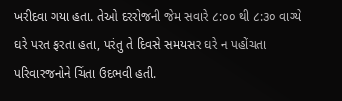ખરીદવા ગયા હતા. તેઓ દરરોજની જેમ સવારે ૮:૦૦ થી ૮:૩૦ વાગ્યે ઘરે પરત ફરતા હતા, પરંતુ તે દિવસે સમયસર ઘરે ન પહોંચતા પરિવારજનોને ચિંતા ઉદભવી હતી.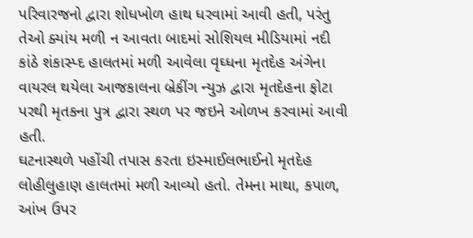પરિવારજનો દ્વારા શોધખોળ હાથ ધરવામાં આવી હતી, પરંતુ તેઓ ક્યાંય મળી ન આવતા બાદમાં સોશિયલ મીડિયામાં નદી કાંઠે શંકાસ્પ્દ હાલતમાં મળી આવેલા વૃઘ્ધના મૃતદેહ અંગેના વાયરલ થયેલા આજકાલના બ્રેકીંગ ન્યુઝ દ્વારા મૃતદેહના ફોટા પરથી મૃતકના પુત્ર દ્વારા સ્થળ પર જઇને ઓળખ કરવામાં આવી હતી.
ઘટનાસ્થળે પહોંચી તપાસ કરતા ઇસ્માઈલભાઈનો મૃતદેહ લોહીલુહાણ હાલતમાં મળી આવ્યો હતો. તેમના માથા, કપાળ, આંખ ઉપર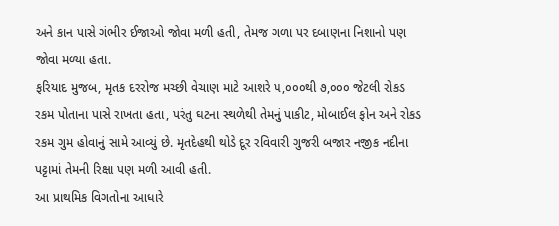અને કાન પાસે ગંભીર ઈજાઓ જોવા મળી હતી, તેમજ ગળા પર દબાણના નિશાનો પણ જોવા મળ્યા હતા.
ફરિયાદ મુજબ, મૃતક દરરોજ મચ્છી વેચાણ માટે આશરે ૫,૦૦૦થી ૭,૦૦૦ જેટલી રોકડ રકમ પોતાના પાસે રાખતા હતા, પરંતુ ઘટના સ્થળેથી તેમનું પાકીટ, મોબાઈલ ફોન અને રોકડ રકમ ગુમ હોવાનું સામે આવ્યું છે. મૃતદેહથી થોડે દૂર રવિવારી ગુજરી બજાર નજીક નદીના પટ્ટામાં તેમની રિક્ષા પણ મળી આવી હતી.
આ પ્રાથમિક વિગતોના આધારે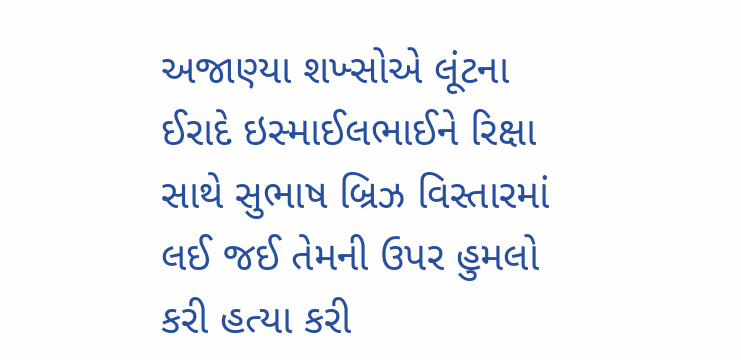અજાણ્યા શખ્સોએ લૂંટના ઈરાદે ઇસ્માઈલભાઈને રિક્ષા સાથે સુભાષ બ્રિઝ વિસ્તારમાં લઈ જઈ તેમની ઉપર હુમલો કરી હત્યા કરી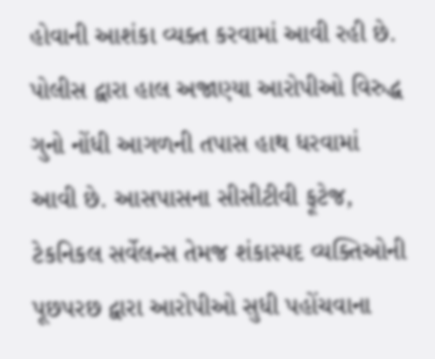હોવાની આશંકા વ્યક્ત કરવામાં આવી રહી છે.
પોલીસ દ્વારા હાલ અજાણ્યા આરોપીઓ વિરુદ્ધ ગુનો નોંધી આગળની તપાસ હાથ ધરવામાં આવી છે. આસપાસના સીસીટીવી ફૂટેજ, ટેકનિકલ સર્વેલન્સ તેમજ શંકાસ્પદ વ્યક્તિઓની પૂછપરછ દ્વારા આરોપીઓ સુધી પહોંચવાના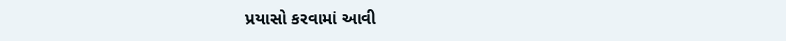પ્રયાસો કરવામાં આવી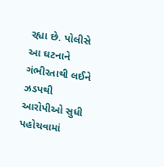રહ્યા છે. પોલીસે આ ઘટનાને ગંભીરતાથી લઈને ઝડપથી આરોપીઓ સુધી પહોચવામાં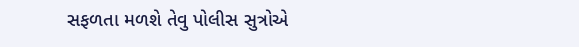સફળતા મળશે તેવુ પોલીસ સુત્રોએ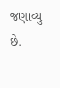જણાવ્યુ છે.